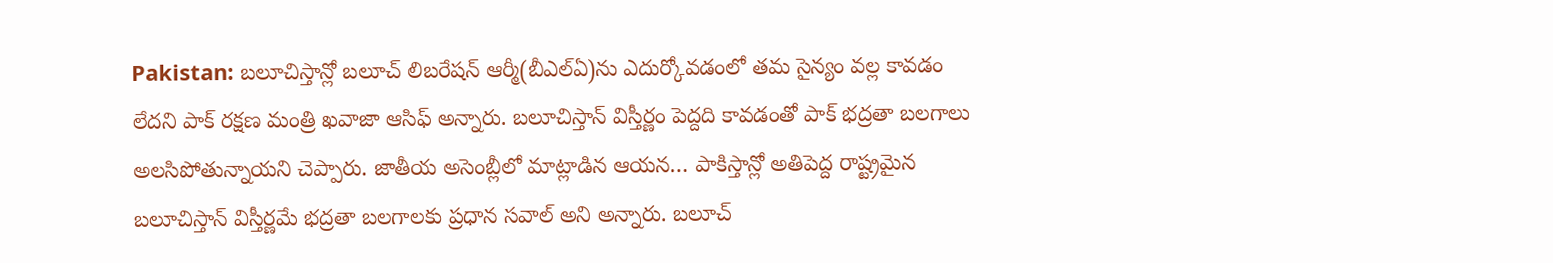Pakistan: బలూచిస్తాన్లో బలూచ్ లిబరేషన్ ఆర్మీ(బీఎల్ఏ)ను ఎదుర్కోవడంలో తమ సైన్యం వల్ల కావడం లేదని పాక్ రక్షణ మంత్రి ఖవాజా ఆసిఫ్ అన్నారు. బలూచిస్తాన్ విస్తీర్ణం పెద్దది కావడంతో పాక్ భద్రతా బలగాలు అలసిపోతున్నాయని చెప్పారు. జాతీయ అసెంబ్లీలో మాట్లాడిన ఆయన… పాకిస్తాన్లో అతిపెద్ద రాష్ట్రమైన బలూచిస్తాన్ విస్తీర్ణమే భద్రతా బలగాలకు ప్రధాన సవాల్ అని అన్నారు. బలూచ్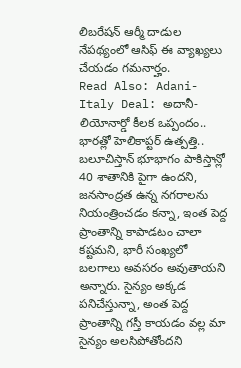లిబరేషన్ ఆర్మీ దాడుల నేపథ్యంలో ఆసిఫ్ ఈ వ్యాఖ్యలు చేయడం గమనార్హం.
Read Also: Adani-Italy Deal: అదానీ-లియోనార్డో కీలక ఒప్పందం.. భారత్లో హెలికాప్టర్ ఉత్పత్తి..
బలూచిస్తాన్ భూభాగం పాకిస్తాన్లో 40 శాతానికి పైగా ఉందని, జనసాంద్రత ఉన్న నగరాలను నియంత్రించడం కన్నా, ఇంత పెద్ద ప్రాంతాన్ని కాపాడటం చాలా కష్టమని, భారీ సంఖ్యలో బలగాలు అవసరం అవుతాయని అన్నారు. సైన్యం అక్కడ పనిచేస్తున్నా, అంత పెద్ద ప్రాంతాన్ని గస్తీ కాయడం వల్ల మా సైన్యం అలసిపోతోందని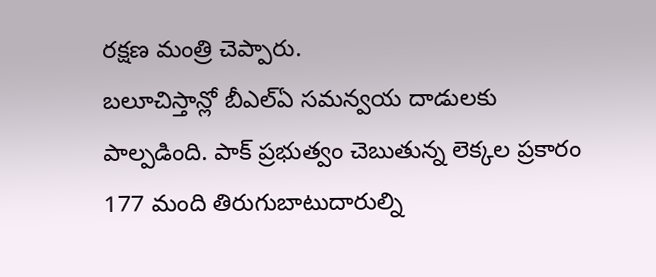రక్షణ మంత్రి చెప్పారు.
బలూచిస్తాన్లో బీఎల్ఏ సమన్వయ దాడులకు పాల్పడింది. పాక్ ప్రభుత్వం చెబుతున్న లెక్కల ప్రకారం 177 మంది తిరుగుబాటుదారుల్ని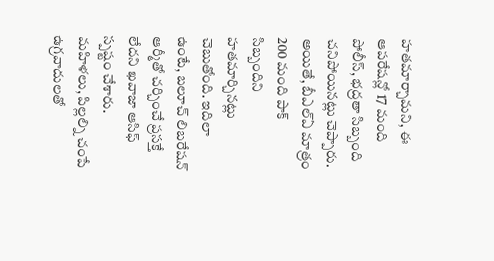హతమార్చామని, ఈ ఆపరేషన్లో 17 మంది పోలీస్, భద్రతా సిబ్బంది చనిపోయినట్లు చెప్పారు. అయితే, బీఎల్ఏ మాత్రం 200 మంది పాక్ సిబ్బందిని హతమార్చినట్లు చెబుతోంది. ఇదిలా ఉంటే, బలూచ్ లిబరేషన్ ఆర్మీతో చర్చించే ప్రసక్తే లేదని ఖవాజా ఆసిఫ్ స్పష్టం చేశారు. మహిళలు, పిల్లల్ని చంపే ఉగ్రవాదులతో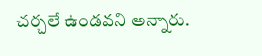చర్చలే ఉండవని అన్నారు.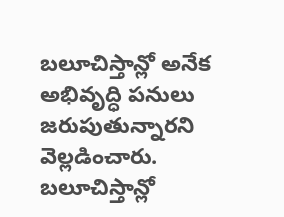బలూచిస్తాన్లో అనేక అభివృద్ధి పనులు జరుపుతున్నారని వెల్లడించారు. బలూచిస్తాన్లో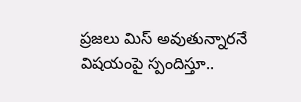ప్రజలు మిస్ అవుతున్నారనే విషయంపై స్పందిస్తూ..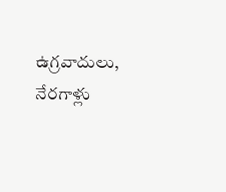ఉగ్రవాదులు, నేరగాళ్లు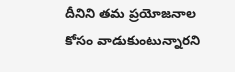దీనిని తమ ప్రయోజనాల కోసం వాడుకుంటున్నారని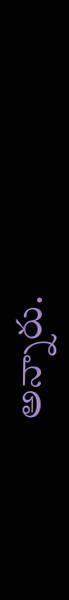అన్నారు.